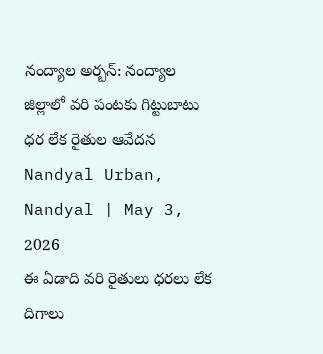నంద్యాల అర్బన్: నంద్యాల జిల్లాలో వరి పంటకు గిట్టుబాటు ధర లేక రైతుల ఆవేదన
Nandyal Urban, Nandyal | May 3, 2026
ఈ ఏడాది వరి రైతులు ధరలు లేక దిగాలు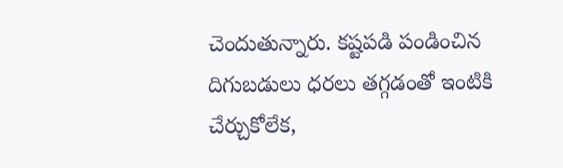చెందుతున్నారు. కష్టపడి పండించిన దిగుబడులు ధరలు తగ్గడంతో ఇంటికి చేర్చుకోలేక,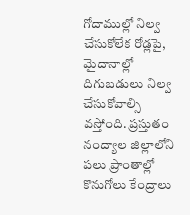గోదాముల్లో నిల్వ చేసుకోలేక రోడ్లపై, మైదానాల్లో దిగుబడులు నిల్వ చేసుకోవాల్సి వస్తోంది. ప్రస్తుతం నంద్యాల జిల్లాలోని పలు ప్రాంతాల్లో కొనుగోలు కేంద్రాలు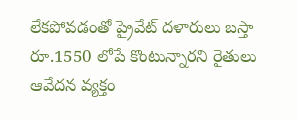లేకపోవడంతో ప్రైవేట్ దళారులు బస్తా రూ.1550 లోపే కొంటున్నారని రైతులు ఆవేదన వ్యక్తం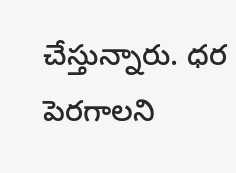చేస్తున్నారు. ధర పెరగాలని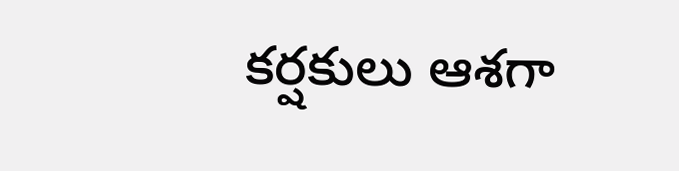కర్షకులు ఆశగా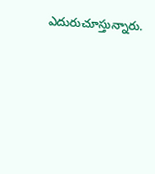ఎదురుచూస్తున్నారు.